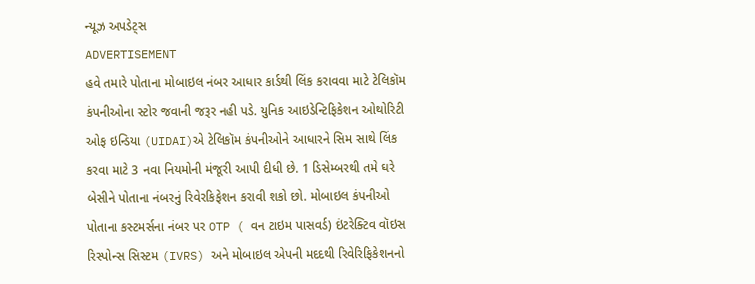ન્યૂઝ અપડેટ્સ
ADVERTISEMENT
હવે તમારે પોતાના મોબાઇલ નંબર આધાર કાર્ડથી લિંક કરાવવા માટે ટેલિકૉમ કંપનીઓના સ્ટોર જવાની જરૂર નહી પડે. યુનિક આઇડેન્ટિફિકેશન ઓથોરિટી ઓફ ઇન્ડિયા (UIDAI)એ ટેલિકૉમ કંપનીઓને આધારને સિમ સાથે લિંક કરવા માટે 3 નવા નિયમોની મંજૂરી આપી દીધી છે. 1 ડિસેમ્બરથી તમે ઘરે બેસીને પોતાના નંબરનું રિવેરકિફેશન કરાવી શકો છો. મોબાઇલ કંપનીઓ પોતાના કસ્ટમર્સના નંબર પર OTP ( વન ટાઇમ પાસવર્ડ) ઇંટરેક્ટિવ વૉઇસ રિસ્પોન્સ સિસ્ટમ (IVRS) અને મોબાઇલ એપની મદદથી રિવેરિફિકેશનનો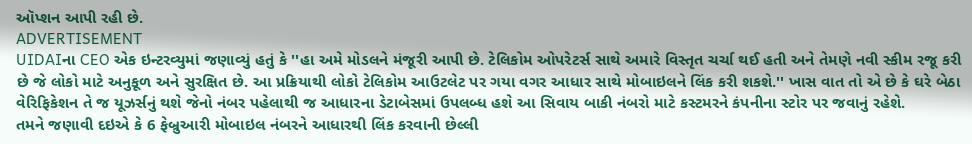ઑપ્શન આપી રહી છે.
ADVERTISEMENT
UIDAIના CEO એક ઇન્ટરવ્યુમાં જણાવ્યું હતું કે ''હા અમે મોડલને મંજૂરી આપી છે. ટેલિકોમ ઓપરેટર્સ સાથે અમારે વિસ્તૃત ચર્ચા થઈ હતી અને તેમણે નવી સ્કીમ રજૂ કરી છે જે લોકો માટે અનુકૂળ અને સુરક્ષિત છે. આ પ્રક્રિયાથી લોકો ટેલિકોમ આઉટલેટ પર ગયા વગર આધાર સાથે મોબાઇલને લિંક કરી શકશે.'' ખાસ વાત તો એ છે કે ઘરે બેઠા વેરિફિકેશન તે જ યૂઝર્સનું થશે જેનો નંબર પહેલાથી જ આધારના ડેટાબેસમાં ઉપલબ્ધ હશે આ સિવાય બાકી નંબરો માટે કસ્ટમરને કંપનીના સ્ટોર પર જવાનું રહેશે.
તમને જણાવી દઇએ કે 6 ફેબ્રુઆરી મોબાઇલ નંબરને આધારથી લિંક કરવાની છેલ્લી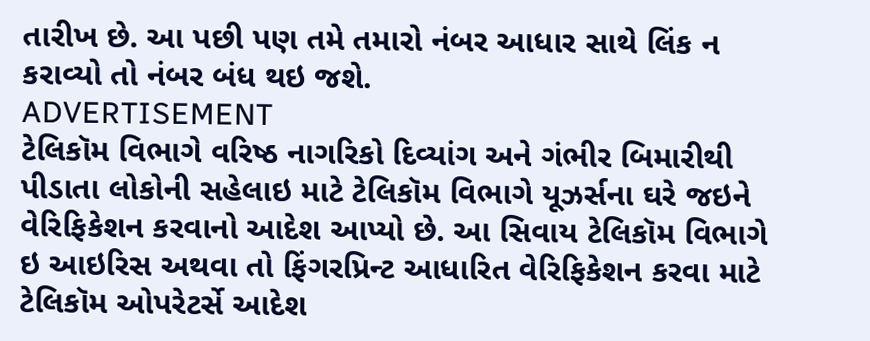તારીખ છે. આ પછી પણ તમે તમારો નંબર આધાર સાથે લિંક ન કરાવ્યો તો નંબર બંધ થઇ જશે.
ADVERTISEMENT
ટેલિકૉમ વિભાગે વરિષ્ઠ નાગરિકો દિવ્યાંગ અને ગંભીર બિમારીથી પીડાતા લોકોની સહેલાઇ માટે ટેલિકૉમ વિભાગે યૂઝર્સના ઘરે જઇને વેરિફિકેશન કરવાનો આદેશ આપ્યો છે. આ સિવાય ટેલિકૉમ વિભાગે ઇ આઇરિસ અથવા તો ફિંગરપ્રિન્ટ આધારિત વેરિફિકેશન કરવા માટે ટેલિકૉમ ઓપરેટર્સે આદેશ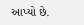આપ્યો છે.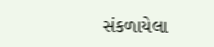સંકળાયેલા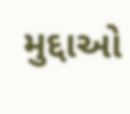મુદ્દાઓ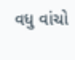વધુ વાંચો